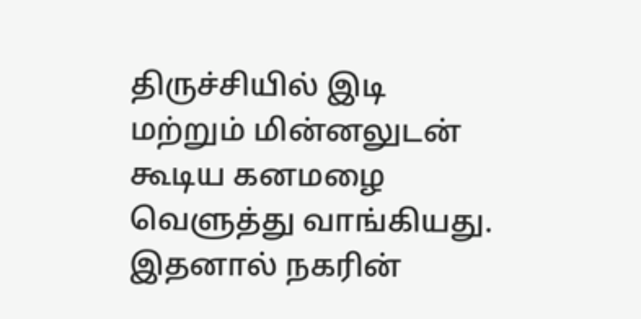திருச்சியில் இடி மற்றும் மின்னலுடன் கூடிய கனமழை வெளுத்து வாங்கியது. இதனால் நகரின்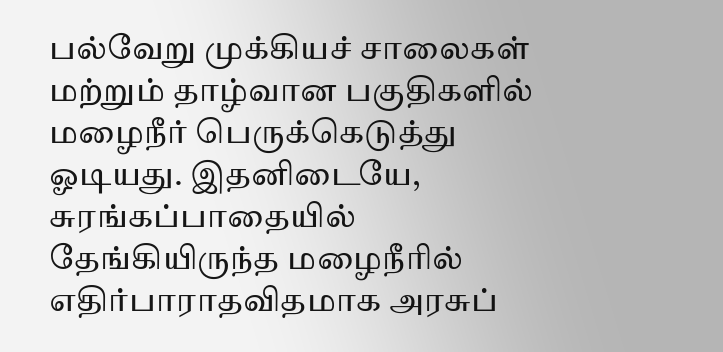பல்வேறு முக்கியச் சாலைகள் மற்றும் தாழ்வான பகுதிகளில் மழைநீர் பெருக்கெடுத்து ஓடியது. இதனிடையே, சுரங்கப்பாதையில் தேங்கியிருந்த மழைநீரில் எதிர்பாராதவிதமாக அரசுப்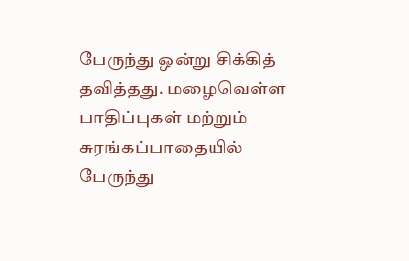பேருந்து ஒன்று சிக்கித் தவித்தது. மழைவெள்ள பாதிப்புகள் மற்றும் சுரங்கப்பாதையில் பேருந்து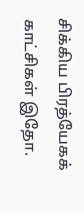சிக்கிய பிரத்யேகக் காட்சிகள் இதோ.